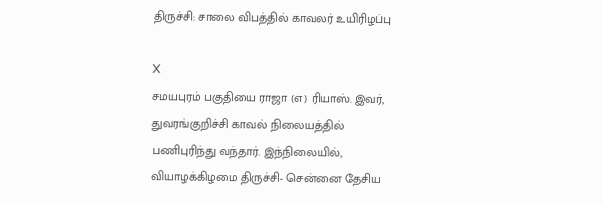திருச்சி: சாலை விபத்தில் காவலர் உயிரிழப்பு

X
சமயபுரம் பகுதியை ராஜா (எ) ரியாஸ். இவர், துவரங்குறிச்சி காவல் நிலையத்தில் பணிபுரிந்து வந்தார். இந்நிலையில், வியாழக்கிழமை திருச்சி- சென்னை தேசிய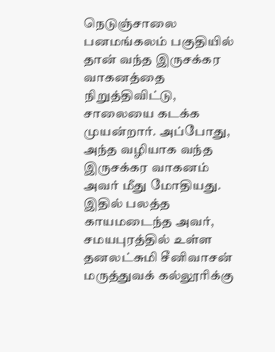நெடுஞ்சாலை பனமங்கலம் பகுதியில் தான் வந்த இருசக்கர வாகனத்தை நிறுத்திவிட்டு, சாலையை கடக்க முயன்றார். அப்போது, அந்த வழியாக வந்த இருசக்கர வாகனம் அவர் மீது மோதியது. இதில் பலத்த காயமடைந்த அவர், சமயபுரத்தில் உள்ள தனலட்சுமி சீனிவாசன் மருத்துவக் கல்லூரிக்கு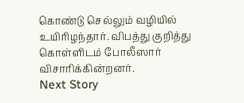கொண்டு செல்லும் வழியில் உயிரிழந்தார். விபத்து குறித்து கொள்ளிடம் போலீஸார் விசாரிக்கின்றனர்.
Next Story